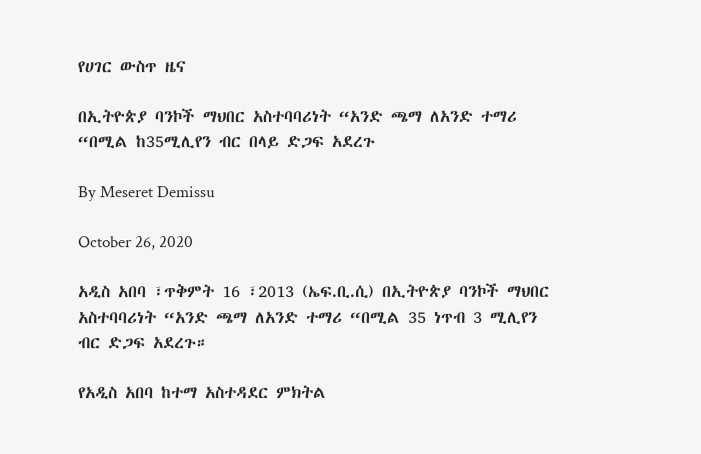የሀገር ውስጥ ዜና

በኢትዮጵያ ባንኮች ማህበር አስተባባሪነት “አንድ ጫማ ለአንድ ተማሪ “በሚል ከ35ሚሊየን ብር በላይ ድጋፍ አደረጉ

By Meseret Demissu

October 26, 2020

አዲስ አበባ ፣ጥቅምት 16 ፣2013 (ኤፍ.ቢ.ሲ) በኢትዮጵያ ባንኮች ማህበር አስተባባሪነት “አንድ ጫማ ለአንድ ተማሪ “በሚል 35 ነጥብ 3 ሚሊየን ብር ድጋፍ አደረጉ።

የአዲስ አበባ ከተማ አስተዳደር ምክትል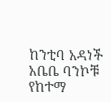ከንቲባ አዳነች አቤቤ ባንኮቹ የከተማ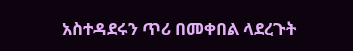አስተዳደሩን ጥሪ በመቀበል ላደረጉት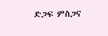ድጋፍ ምስጋና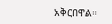አቅርበዋል።